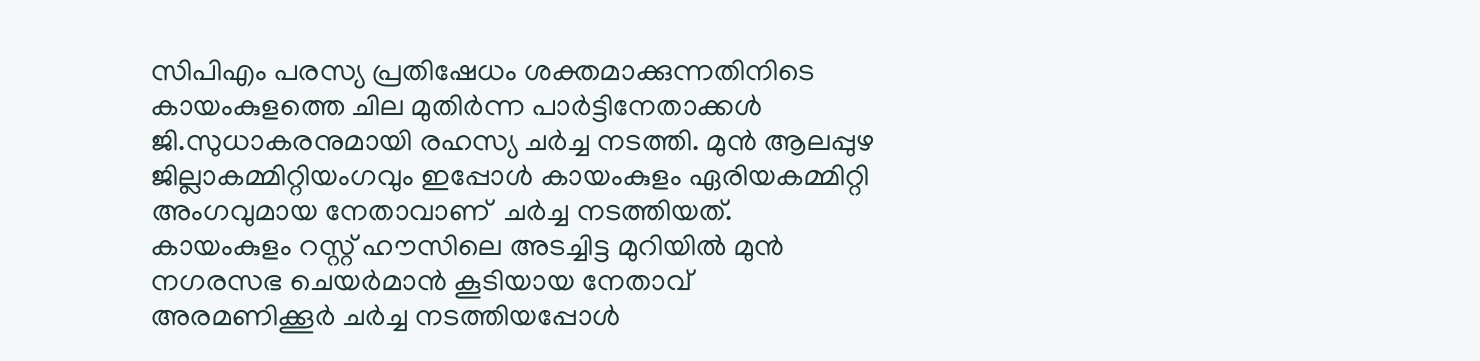സിപിഎം പരസ്യ പ്രതിഷേധം ശക്തമാക്കുന്നതിനിടെ കായംകുളത്തെ ചില മുതിർന്ന പാർട്ടിനേതാക്കൾ ജി.സുധാകരനുമായി രഹസ്യ ചർച്ച നടത്തി. മുൻ ആലപ്പുഴ ജില്ലാകമ്മിറ്റിയംഗവും ഇപ്പോൾ കായംകുളം ഏരിയകമ്മിറ്റി അംഗവുമായ നേതാവാണ്  ചർച്ച നടത്തിയത്. കായംകുളം റസ്റ്റ് ഹൗസിലെ അടച്ചിട്ട മുറിയിൽ മുൻ നഗരസഭ ചെയർമാൻ കൂടിയായ നേതാവ് അരമണിക്കൂർ ചർച്ച നടത്തിയപ്പോൾ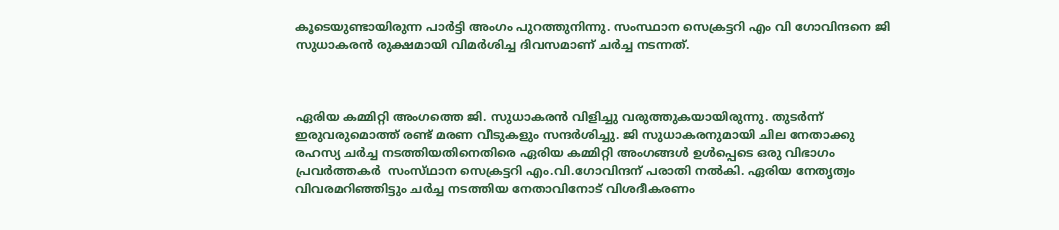കൂടെയുണ്ടായിരുന്ന പാർട്ടി അംഗം പുറത്തുനിന്നു. സംസ്ഥാന സെക്രട്ടറി എം വി ഗോവിന്ദനെ ജി സുധാകരൻ രുക്ഷമായി വിമർശിച്ച ദിവസമാണ് ചർച്ച നടന്നത്.



ഏരിയ കമ്മിറ്റി അംഗത്തെ ജി. സുധാകരൻ വിളിച്ചു വരുത്തുകയായിരുന്നു. തുടർന്ന് ഇരുവരുമൊത്ത് രണ്ട് മരണ വീടുകളും സന്ദർശിച്ചു. ജി സുധാകരനുമായി ചില നേതാക്കു രഹസ്യ ചർച്ച നടത്തിയതിനെതിരെ ഏരിയ കമ്മിറ്റി അംഗങ്ങൾ ഉൾപ്പെടെ ഒരു വിഭാഗം പ്രവർത്തകർ  സംസ്‌ഥാന സെക്രട്ടറി എം.വി.ഗോവിന്ദന് പരാതി നൽകി. ഏരിയ നേതൃത്വം വിവരമറിഞ്ഞിട്ടും ചർച്ച നടത്തിയ നേതാവിനോട് വിശദീകരണം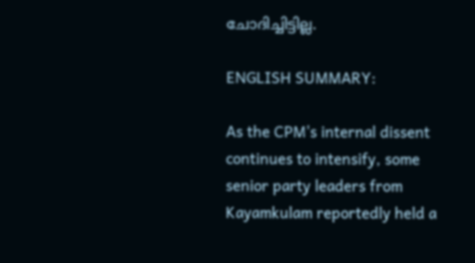ചോദിച്ചിട്ടില്ല.

ENGLISH SUMMARY:

As the CPM's internal dissent continues to intensify, some senior party leaders from Kayamkulam reportedly held a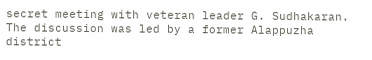secret meeting with veteran leader G. Sudhakaran. The discussion was led by a former Alappuzha district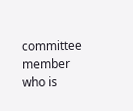committee member who is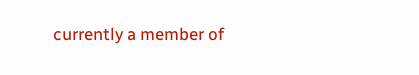currently a member of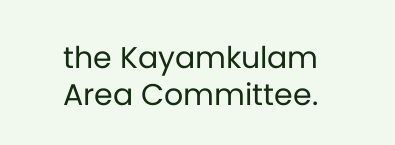the Kayamkulam Area Committee.